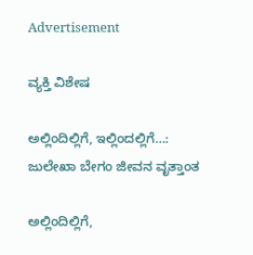Advertisement

ವ್ಯಕ್ತಿ ವಿಶೇಷ

ಅಲ್ಲಿಂದಿಲ್ಲಿಗೆ, ಇಲ್ಲಿಂದಲ್ಲಿಗೆ…: ಜುಲೇಖಾ ಬೇಗಂ ಜೀವನ ವೃತ್ತಾಂತ

ಅಲ್ಲಿಂದಿಲ್ಲಿಗೆ,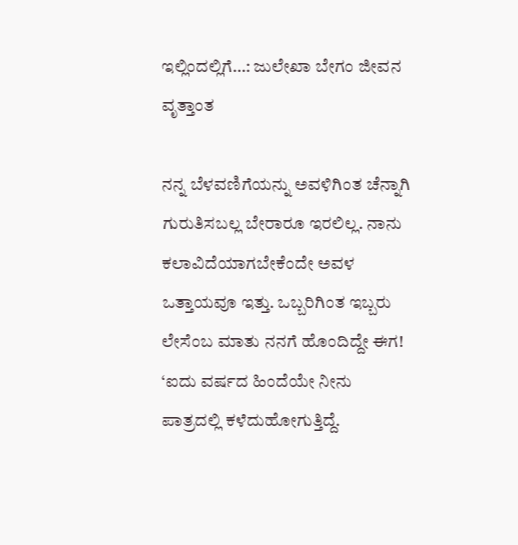ಇಲ್ಲಿಂದಲ್ಲಿಗೆ…: ಜುಲೇಖಾ ಬೇಗಂ ಜೀವನ ವೃತ್ತಾಂತ

ನನ್ನ ಬೆಳವಣಿಗೆಯನ್ನು ಅವಳಿಗಿಂತ ಚೆನ್ನಾಗಿ ಗುರುತಿಸಬಲ್ಲ ಬೇರಾರೂ ಇರಲಿಲ್ಲ. ನಾನು ಕಲಾವಿದೆಯಾಗಬೇಕೆಂದೇ ಅವಳ ಒತ್ತಾಯವೂ ಇತ್ತು. ಒಬ್ಬರಿಗಿಂತ ಇಬ್ಬರು ಲೇಸೆಂಬ ಮಾತು ನನಗೆ ಹೊಂದಿದ್ದೇ ಈಗ! ‘ಐದು ವರ್ಷದ ಹಿಂದೆಯೇ ನೀನು ಪಾತ್ರದಲ್ಲಿ ಕಳೆದುಹೋಗುತ್ತಿದ್ದೆ.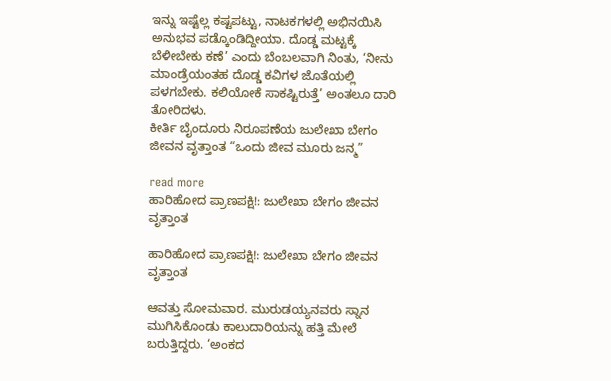ಇನ್ನು ಇಷ್ಟೆಲ್ಲ ಕಷ್ಟಪಟ್ಟು, ನಾಟಕಗಳಲ್ಲಿ ಅಭಿನಯಿಸಿ ಅನುಭವ ಪಡ್ಕೊಂಡಿದ್ದೀಯಾ. ದೊಡ್ಡ ಮಟ್ಟಕ್ಕೆ ಬೆಳೀಬೇಕು ಕಣೆ’ ಎಂದು ಬೆಂಬಲವಾಗಿ ನಿಂತು, ‘ನೀನು ಮಾಂಡ್ರೆಯಂತಹ ದೊಡ್ಡ ಕವಿಗಳ ಜೊತೆಯಲ್ಲಿ ಪಳಗಬೇಕು. ಕಲಿಯೋಕೆ ಸಾಕಷ್ಟಿರುತ್ತೆ’ ಅಂತಲೂ ದಾರಿ ತೋರಿದಳು.
ಕೀರ್ತಿ ಬೈಂದೂರು ನಿರೂಪಣೆಯ ಜುಲೇಖಾ ಬೇಗಂ ಜೀವನ ವೃತ್ತಾಂತ “ಒಂದು ಜೀವ ಮೂರು ಜನ್ಮ”

read more
ಹಾರಿಹೋದ ಪ್ರಾಣಪಕ್ಷಿ!: ಜುಲೇಖಾ ಬೇಗಂ ಜೀವನ ವೃತ್ತಾಂತ

ಹಾರಿಹೋದ ಪ್ರಾಣಪಕ್ಷಿ!: ಜುಲೇಖಾ ಬೇಗಂ ಜೀವನ ವೃತ್ತಾಂತ

ಆವತ್ತು ಸೋಮವಾರ. ಮುರುಡಯ್ಯನವರು ಸ್ನಾನ ಮುಗಿಸಿಕೊಂಡು ಕಾಲುದಾರಿಯನ್ನು ಹತ್ತಿ ಮೇಲೆ ಬರುತ್ತಿದ್ದರು. ‘ಅಂಕದ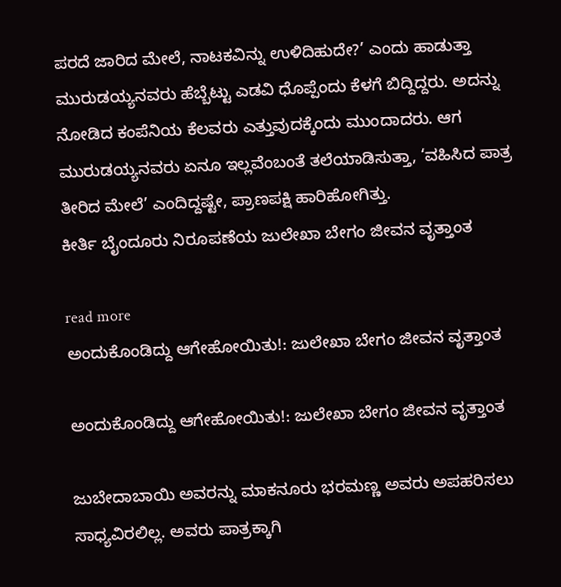ಪರದೆ ಜಾರಿದ ಮೇಲೆ, ನಾಟಕವಿನ್ನು ಉಳಿದಿಹುದೇ?’ ಎಂದು ಹಾಡುತ್ತಾ ಮುರುಡಯ್ಯನವರು ಹೆಬ್ಬೆಟ್ಟು ಎಡವಿ ಧೊಪ್ಪೆಂದು ಕೆಳಗೆ ಬಿದ್ದಿದ್ದರು. ಅದನ್ನು ನೋಡಿದ ಕಂಪೆನಿಯ ಕೆಲವರು ಎತ್ತುವುದಕ್ಕೆಂದು ಮುಂದಾದರು. ಆಗ ಮುರುಡಯ್ಯನವರು ಏನೂ ಇಲ್ಲವೆಂಬಂತೆ ತಲೆಯಾಡಿಸುತ್ತಾ, ‘ವಹಿಸಿದ ಪಾತ್ರ ತೀರಿದ ಮೇಲೆ’ ಎಂದಿದ್ದಷ್ಟೇ, ಪ್ರಾಣಪಕ್ಷಿ ಹಾರಿಹೋಗಿತ್ತು.
ಕೀರ್ತಿ ಬೈಂದೂರು ನಿರೂಪಣೆಯ ಜುಲೇಖಾ ಬೇಗಂ ಜೀವನ ವೃತ್ತಾಂತ

read more
ಅಂದುಕೊಂಡಿದ್ದು ಆಗೇಹೋಯಿತು!: ಜುಲೇಖಾ ಬೇಗಂ ಜೀವನ ವೃತ್ತಾಂತ

ಅಂದುಕೊಂಡಿದ್ದು ಆಗೇಹೋಯಿತು!: ಜುಲೇಖಾ ಬೇಗಂ ಜೀವನ ವೃತ್ತಾಂತ

ಜುಬೇದಾಬಾಯಿ ಅವರನ್ನು ಮಾಕನೂರು ಭರಮಣ್ಣ ಅವರು ಅಪಹರಿಸಲು ಸಾಧ್ಯವಿರಲಿಲ್ಲ. ಅವರು ಪಾತ್ರಕ್ಕಾಗಿ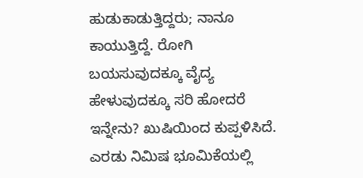ಹುಡುಕಾಡುತ್ತಿದ್ದರು; ನಾನೂ ಕಾಯುತ್ತಿದ್ದೆ. ರೋಗಿ ಬಯಸುವುದಕ್ಕೂ ವೈದ್ಯ ಹೇಳುವುದಕ್ಕೂ ಸರಿ ಹೋದರೆ ಇನ್ನೇನು? ಖುಷಿಯಿಂದ ಕುಪ್ಪಳಿಸಿದೆ. ಎರಡು ನಿಮಿಷ ಭೂಮಿಕೆಯಲ್ಲಿ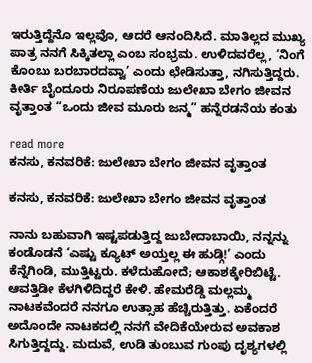ಇರುತ್ತಿದ್ದೆನೊ ಇಲ್ಲವೊ, ಆದರೆ ಆನಂದಿಸಿದೆ. ಮಾತಿಲ್ಲದ ಮುಖ್ಯ ಪಾತ್ರ ನನಗೆ ಸಿಕ್ಕಿತಲ್ಲಾ ಎಂಬ ಸಂಭ್ರಮ. ಉಳಿದವರೆಲ್ಲ, ‘ನಿಂಗೆ ಕೊಂಬು ಬರಬಾರದವ್ವಾ’ ಎಂದು ಛೇಡಿಸುತ್ತಾ, ನಗಿಸುತ್ತಿದ್ದರು.
ಕೀರ್ತಿ ಬೈಂದೂರು ನಿರೂಪಣೆಯ ಜುಲೇಖಾ ಬೇಗಂ ಜೀವನ ವೃತ್ತಾಂತ “ಒಂದು ಜೀವ ಮೂರು ಜನ್ಮ” ಹನ್ನೆರಡನೆಯ ಕಂತು

read more
ಕನಸು, ಕನವರಿಕೆ: ಜುಲೇಖಾ ಬೇಗಂ ಜೀವನ ವೃತ್ತಾಂತ

ಕನಸು, ಕನವರಿಕೆ: ಜುಲೇಖಾ ಬೇಗಂ ಜೀವನ ವೃತ್ತಾಂತ

ನಾನು ಬಹುವಾಗಿ ಇಷ್ಟಪಡುತ್ತಿದ್ದ ಜುಬೇದಾಬಾಯಿ, ನನ್ನನ್ನು ಕಂಡೊಡನೆ ‘ಎಷ್ಟು ಕ್ಯೂಟ್ ಅಯ್ತಲ್ಲ ಈ ಹುಡ್ಗಿ!’ ಎಂದು ಕೆನ್ನೆಗಿಂಡಿ, ಮುತ್ತಿಟ್ಟರು. ಕಳೆದುಹೋದೆ; ಆಕಾಶಕ್ಕೇರಿಬಿಟ್ಟೆ. ಆವತ್ತಿಡೀ ಕೆಳಗಿಳಿದಿದ್ದರೆ ಕೇಳಿ. ಹೇಮರೆಡ್ಡಿ ಮಲ್ಲಮ್ಮ ನಾಟಕವೆಂದರೆ ನನಗೂ ಉತ್ಸಾಹ ಹೆಚ್ಚಿರುತ್ತಿತ್ತು. ಏಕೆಂದರೆ ಅದೊಂದೇ ನಾಟಕದಲ್ಲಿ ನನಗೆ ವೇದಿಕೆಯೇರುವ ಅವಕಾಶ ಸಿಗುತ್ತಿದ್ದದ್ದು. ಮದುವೆ, ಉಡಿ ತುಂಬುವ ಗುಂಪು ದೃಶ್ಯಗಳಲ್ಲಿ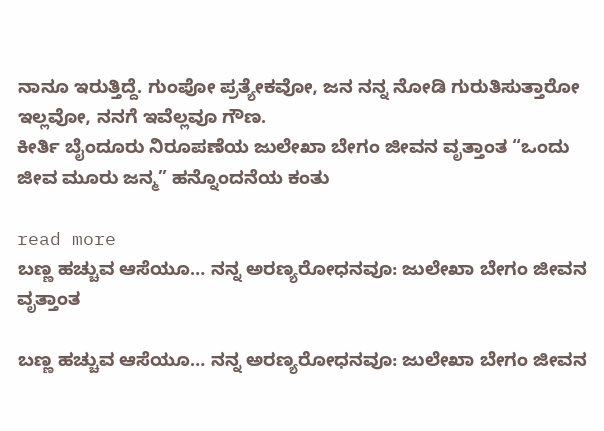ನಾನೂ ಇರುತ್ತಿದ್ದೆ. ಗುಂಪೋ ಪ್ರತ್ಯೇಕವೋ, ಜನ ನನ್ನ ನೋಡಿ ಗುರುತಿಸುತ್ತಾರೋ ಇಲ್ಲವೋ, ನನಗೆ ಇವೆಲ್ಲವೂ ಗೌಣ.
ಕೀರ್ತಿ ಬೈಂದೂರು ನಿರೂಪಣೆಯ ಜುಲೇಖಾ ಬೇಗಂ ಜೀವನ ವೃತ್ತಾಂತ “ಒಂದು ಜೀವ ಮೂರು ಜನ್ಮ” ಹನ್ನೊಂದನೆಯ ಕಂತು

read more
ಬಣ್ಣ ಹಚ್ಚುವ ಆಸೆಯೂ… ನನ್ನ ಅರಣ್ಯರೋಧನವೂ: ಜುಲೇಖಾ ಬೇಗಂ ಜೀವನ ವೃತ್ತಾಂತ

ಬಣ್ಣ ಹಚ್ಚುವ ಆಸೆಯೂ… ನನ್ನ ಅರಣ್ಯರೋಧನವೂ: ಜುಲೇಖಾ ಬೇಗಂ ಜೀವನ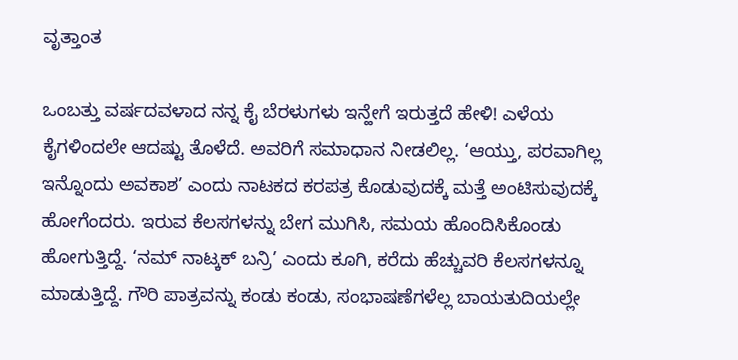ವೃತ್ತಾಂತ

ಒಂಬತ್ತು ವರ್ಷದವಳಾದ ನನ್ನ ಕೈ ಬೆರಳುಗಳು ಇನ್ಹೇಗೆ ಇರುತ್ತದೆ ಹೇಳಿ! ಎಳೆಯ ಕೈಗಳಿಂದಲೇ ಆದಷ್ಟು ತೊಳೆದೆ. ಅವರಿಗೆ ಸಮಾಧಾನ ನೀಡಲಿಲ್ಲ. ‘ಆಯ್ತು, ಪರವಾಗಿಲ್ಲ ಇನ್ನೊಂದು ಅವಕಾಶ’ ಎಂದು ನಾಟಕದ ಕರಪತ್ರ ಕೊಡುವುದಕ್ಕೆ ಮತ್ತೆ ಅಂಟಿಸುವುದಕ್ಕೆ ಹೋಗೆಂದರು. ಇರುವ ಕೆಲಸಗಳನ್ನು ಬೇಗ ಮುಗಿಸಿ, ಸಮಯ ಹೊಂದಿಸಿಕೊಂಡು ಹೋಗುತ್ತಿದ್ದೆ. ‘ನಮ್ ನಾಟ್ಕಕ್ ಬನ್ರಿ’ ಎಂದು ಕೂಗಿ, ಕರೆದು ಹೆಚ್ಚುವರಿ ಕೆಲಸಗಳನ್ನೂ ಮಾಡುತ್ತಿದ್ದೆ. ಗೌರಿ ಪಾತ್ರವನ್ನು ಕಂಡು ಕಂಡು, ಸಂಭಾಷಣೆಗಳೆಲ್ಲ ಬಾಯತುದಿಯಲ್ಲೇ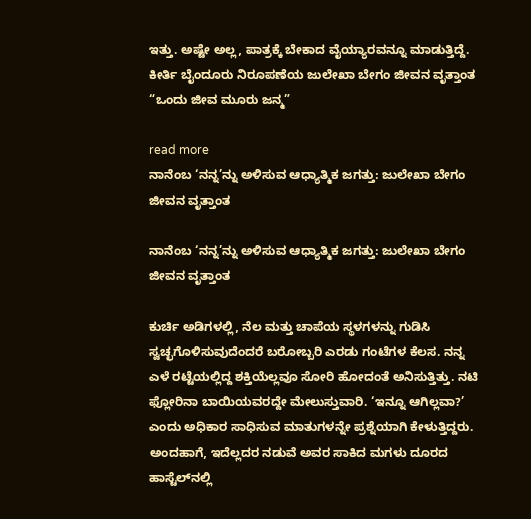ಇತ್ತು. ಅಷ್ಟೇ ಅಲ್ಲ, ಪಾತ್ರಕ್ಕೆ ಬೇಕಾದ ವೈಯ್ಯಾರವನ್ನೂ ಮಾಡುತ್ತಿದ್ದೆ.
ಕೀರ್ತಿ ಬೈಂದೂರು ನಿರೂಪಣೆಯ ಜುಲೇಖಾ ಬೇಗಂ ಜೀವನ ವೃತ್ತಾಂತ “ಒಂದು ಜೀವ ಮೂರು ಜನ್ಮ”

read more
ನಾನೆಂಬ ‘ನನ್ನ’ನ್ನು ಅಳಿಸುವ ಆಧ್ಯಾತ್ಮಿಕ ಜಗತ್ತು: ಜುಲೇಖಾ ಬೇಗಂ ಜೀವನ ವೃತ್ತಾಂತ

ನಾನೆಂಬ ‘ನನ್ನ’ನ್ನು ಅಳಿಸುವ ಆಧ್ಯಾತ್ಮಿಕ ಜಗತ್ತು: ಜುಲೇಖಾ ಬೇಗಂ ಜೀವನ ವೃತ್ತಾಂತ

ಕುರ್ಚಿ ಅಡಿಗಳಲ್ಲಿ, ನೆಲ ಮತ್ತು ಚಾಪೆಯ ಸ್ಥಳಗಳನ್ನು ಗುಡಿಸಿ ಸ್ವಚ್ಛಗೊಳಿಸುವುದೆಂದರೆ ಬರೋಬ್ಬರಿ ಎರಡು ಗಂಟೆಗಳ ಕೆಲಸ. ನನ್ನ ಎಳೆ ರಟ್ಟೆಯಲ್ಲಿದ್ದ ಶಕ್ತಿಯೆಲ್ಲವೂ ಸೋರಿ ಹೋದಂತೆ ಅನಿಸುತ್ತಿತ್ತು. ನಟಿ ಫ್ಲೋರಿನಾ ಬಾಯಿಯವರದ್ದೇ ಮೇಲುಸ್ತುವಾರಿ. ‘ಇನ್ನೂ ಆಗಿಲ್ಲವಾ?’ ಎಂದು ಅಧಿಕಾರ ಸಾಧಿಸುವ ಮಾತುಗಳನ್ನೇ ಪ್ರಶ್ನೆಯಾಗಿ ಕೇಳುತ್ತಿದ್ದರು. ಅಂದಹಾಗೆ, ಇದೆಲ್ಲದರ ನಡುವೆ ಅವರ ಸಾಕಿದ ಮಗಳು ದೂರದ ಹಾಸ್ಟೆಲ್‌ನಲ್ಲಿ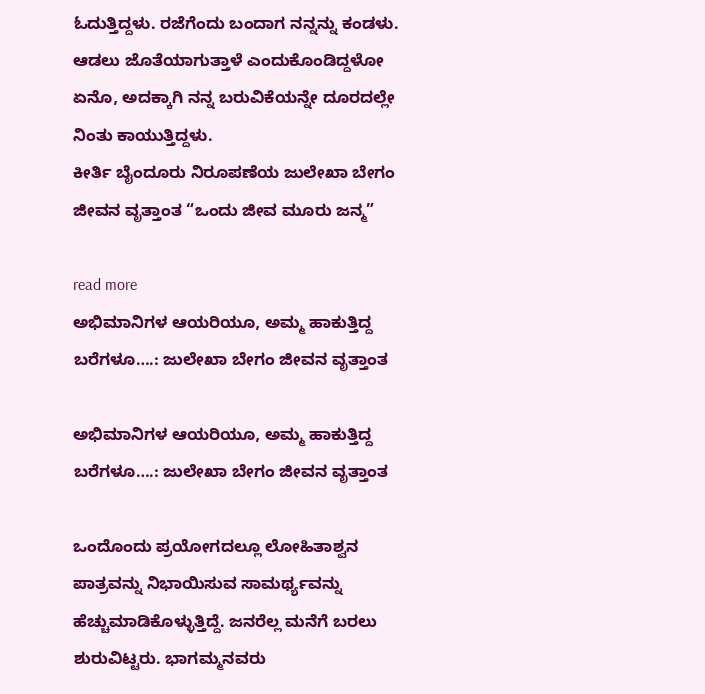ಓದುತ್ತಿದ್ದಳು. ರಜೆಗೆಂದು ಬಂದಾಗ ನನ್ನನ್ನು ಕಂಡಳು. ಆಡಲು ಜೊತೆಯಾಗುತ್ತಾಳೆ ಎಂದುಕೊಂಡಿದ್ದಳೋ ಏನೊ, ಅದಕ್ಕಾಗಿ ನನ್ನ ಬರುವಿಕೆಯನ್ನೇ ದೂರದಲ್ಲೇ ನಿಂತು ಕಾಯುತ್ತಿದ್ದಳು.
ಕೀರ್ತಿ ಬೈಂದೂರು ನಿರೂಪಣೆಯ ಜುಲೇಖಾ ಬೇಗಂ ಜೀವನ ವೃತ್ತಾಂತ “ಒಂದು ಜೀವ ಮೂರು ಜನ್ಮ”

read more
ಅಭಿಮಾನಿಗಳ ಆಯರಿಯೂ, ಅಮ್ಮ ಹಾಕುತ್ತಿದ್ದ ಬರೆಗಳೂ….: ಜುಲೇಖಾ ಬೇಗಂ ಜೀವನ ವೃತ್ತಾಂತ

ಅಭಿಮಾನಿಗಳ ಆಯರಿಯೂ, ಅಮ್ಮ ಹಾಕುತ್ತಿದ್ದ ಬರೆಗಳೂ….: ಜುಲೇಖಾ ಬೇಗಂ ಜೀವನ ವೃತ್ತಾಂತ

ಒಂದೊಂದು ಪ್ರಯೋಗದಲ್ಲೂ ಲೋಹಿತಾಶ್ವನ ಪಾತ್ರವನ್ನು ನಿಭಾಯಿಸುವ ಸಾಮರ್ಥ್ಯವನ್ನು ಹೆಚ್ಚುಮಾಡಿಕೊಳ್ಳುತ್ತಿದ್ದೆ. ಜನರೆಲ್ಲ ಮನೆಗೆ ಬರಲು ಶುರುವಿಟ್ಟರು. ಭಾಗಮ್ಮನವರು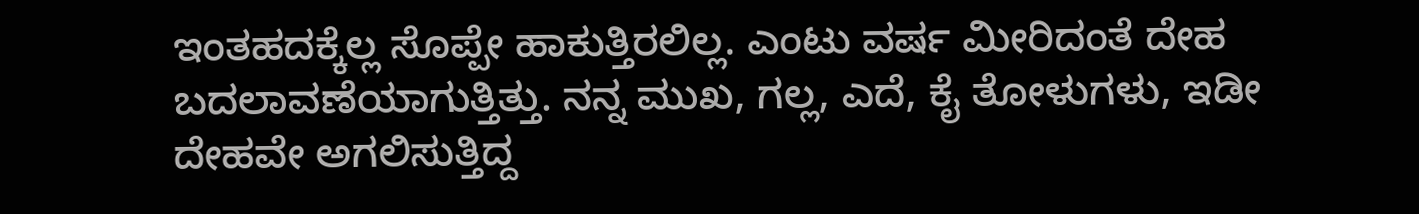ಇಂತಹದಕ್ಕೆಲ್ಲ ಸೊಪ್ಪೇ ಹಾಕುತ್ತಿರಲಿಲ್ಲ. ಎಂಟು ವರ್ಷ ಮೀರಿದಂತೆ ದೇಹ ಬದಲಾವಣೆಯಾಗುತ್ತಿತ್ತು. ನನ್ನ ಮುಖ, ಗಲ್ಲ, ಎದೆ, ಕೈ ತೋಳುಗಳು, ಇಡೀ ದೇಹವೇ ಅಗಲಿಸುತ್ತಿದ್ದ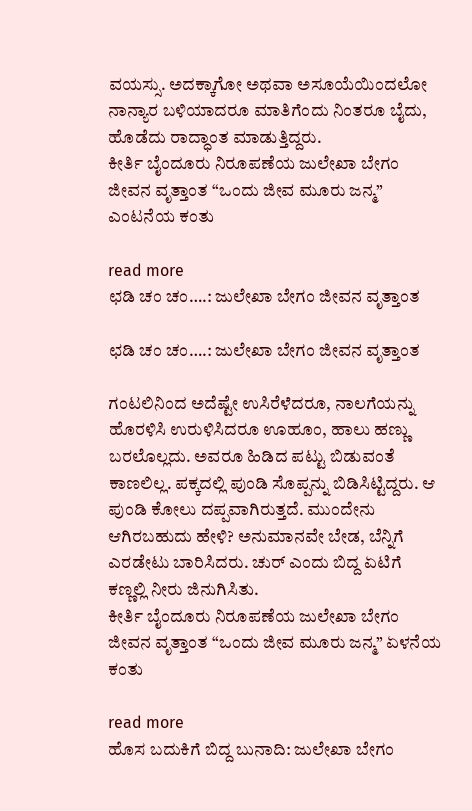ವಯಸ್ಸು. ಅದಕ್ಕಾಗೋ ಅಥವಾ ಅಸೂಯೆಯಿಂದಲೋ ನಾನ್ಯಾರ ಬಳಿಯಾದರೂ ಮಾತಿಗೆಂದು ನಿಂತರೂ ಬೈದು, ಹೊಡೆದು ರಾದ್ಧಾಂತ ಮಾಡುತ್ತಿದ್ದರು.
ಕೀರ್ತಿ ಬೈಂದೂರು ನಿರೂಪಣೆಯ ಜುಲೇಖಾ ಬೇಗಂ ಜೀವನ ವೃತ್ತಾಂತ “ಒಂದು ಜೀವ ಮೂರು ಜನ್ಮ” ಎಂಟನೆಯ ಕಂತು

read more
ಛಡಿ ಚಂ ಚಂ….: ಜುಲೇಖಾ ಬೇಗಂ ಜೀವನ ವೃತ್ತಾಂತ

ಛಡಿ ಚಂ ಚಂ….: ಜುಲೇಖಾ ಬೇಗಂ ಜೀವನ ವೃತ್ತಾಂತ

ಗಂಟಲಿನಿಂದ ಅದೆಷ್ಟೇ ಉಸಿರೆಳೆದರೂ, ನಾಲಗೆಯನ್ನು ಹೊರಳಿಸಿ ಉರುಳಿಸಿದರೂ ಊಹೂಂ, ಹಾಲು ಹಣ್ಣು ಬರಲೊಲ್ಲದು. ಅವರೂ ಹಿಡಿದ ಪಟ್ಟು ಬಿಡುವಂತೆ ಕಾಣಲಿಲ್ಲ. ಪಕ್ಕದಲ್ಲಿ ಪುಂಡಿ ಸೊಪ್ಪನ್ನು ಬಿಡಿಸಿಟ್ಟಿದ್ದರು. ಆ ಪುಂಡಿ ಕೋಲು ದಪ್ಪವಾಗಿರುತ್ತದೆ. ಮುಂದೇನು ಆಗಿರಬಹುದು ಹೇಳಿ? ಅನುಮಾನವೇ ಬೇಡ, ಬೆನ್ನಿಗೆ ಎರಡೇಟು ಬಾರಿಸಿದರು. ಚುರ್ ಎಂದು ಬಿದ್ದ ಏಟಿಗೆ ಕಣ್ಣಲ್ಲಿ ನೀರು ಜಿನುಗಿಸಿತು.
ಕೀರ್ತಿ ಬೈಂದೂರು ನಿರೂಪಣೆಯ ಜುಲೇಖಾ ಬೇಗಂ ಜೀವನ ವೃತ್ತಾಂತ “ಒಂದು ಜೀವ ಮೂರು ಜನ್ಮ” ಏಳನೆಯ ಕಂತು

read more
ಹೊಸ ಬದುಕಿಗೆ ಬಿದ್ದ ಬುನಾದಿ: ಜುಲೇಖಾ ಬೇಗಂ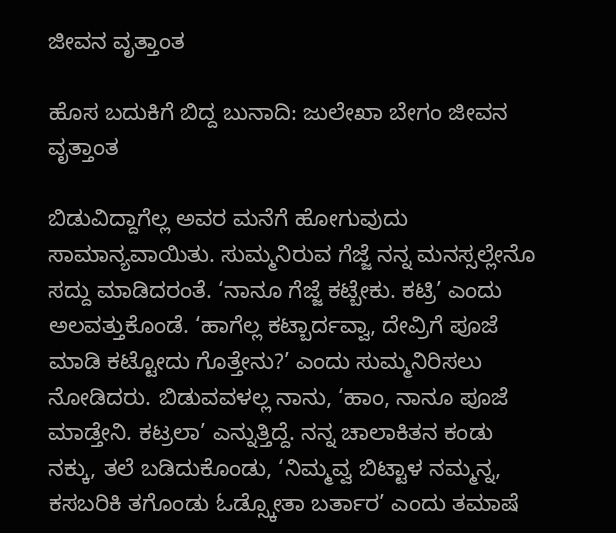ಜೀವನ ವೃತ್ತಾಂತ

ಹೊಸ ಬದುಕಿಗೆ ಬಿದ್ದ ಬುನಾದಿ: ಜುಲೇಖಾ ಬೇಗಂ ಜೀವನ ವೃತ್ತಾಂತ

ಬಿಡುವಿದ್ದಾಗೆಲ್ಲ ಅವರ ಮನೆಗೆ ಹೋಗುವುದು ಸಾಮಾನ್ಯವಾಯಿತು. ಸುಮ್ಮನಿರುವ ಗೆಜ್ಜೆ ನನ್ನ ಮನಸ್ಸಲ್ಲೇನೊ ಸದ್ದು ಮಾಡಿದರಂತೆ. ‘ನಾನೂ ಗೆಜ್ಜೆ ಕಟ್ಬೇಕು. ಕಟ್ರಿ’ ಎಂದು ಅಲವತ್ತುಕೊಂಡೆ. ‘ಹಾಗೆಲ್ಲ ಕಟ್ಬಾರ್ದವ್ವಾ, ದೇವ್ರಿಗೆ ಪೂಜೆ ಮಾಡಿ ಕಟ್ಟೋದು ಗೊತ್ತೇನು?’ ಎಂದು ಸುಮ್ಮನಿರಿಸಲು ನೋಡಿದರು. ಬಿಡುವವಳಲ್ಲ ನಾನು, ‘ಹಾಂ, ನಾನೂ ಪೂಜೆ ಮಾಡ್ತೇನಿ. ಕಟ್ರಲಾ’ ಎನ್ನುತ್ತಿದ್ದೆ. ನನ್ನ ಚಾಲಾಕಿತನ ಕಂಡು ನಕ್ಕು, ತಲೆ ಬಡಿದುಕೊಂಡು, ‘ನಿಮ್ಮವ್ವ ಬಿಟ್ಟಾಳ ನಮ್ಮನ್ನ, ಕಸಬರಿಕಿ ತಗೊಂಡು ಓಡ್ಸ್ಕೋತಾ ಬರ್ತಾರ’ ಎಂದು ತಮಾಷೆ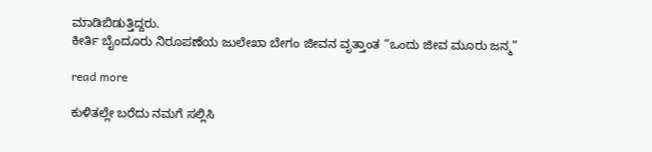ಮಾಡಿಬಿಡುತ್ತಿದ್ದರು.
ಕೀರ್ತಿ ಬೈಂದೂರು ನಿರೂಪಣೆಯ ಜುಲೇಖಾ ಬೇಗಂ ಜೀವನ ವೃತ್ತಾಂತ “ಒಂದು ಜೀವ ಮೂರು ಜನ್ಮ”

read more

ಕುಳಿತಲ್ಲೇ ಬರೆದು ನಮಗೆ ಸಲ್ಲಿಸಿ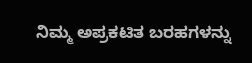ನಿಮ್ಮ ಅಪ್ರಕಟಿತ ಬರಹಗಳನ್ನು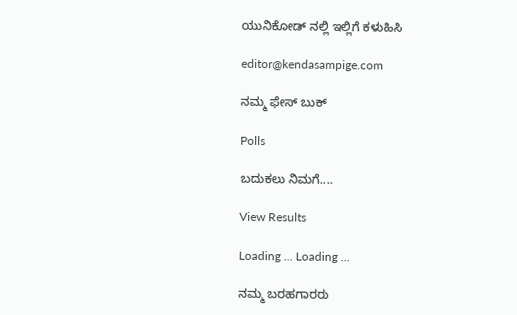ಯುನಿಕೋಡ್ ನಲ್ಲಿ ಇಲ್ಲಿಗೆ ಕಳುಹಿಸಿ

editor@kendasampige.com

ನಮ್ಮ ಫೇಸ್ ಬುಕ್

Polls

ಬದುಕಲು ನಿಮಗೆ....

View Results

Loading ... Loading ...

ನಮ್ಮ ಬರಹಗಾರರು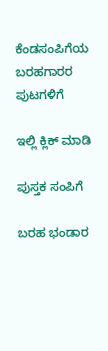ಕೆಂಡಸಂಪಿಗೆಯ ಬರಹಗಾರರ ಪುಟಗಳಿಗೆ

ಇಲ್ಲಿ ಕ್ಲಿಕ್ ಮಾಡಿ

ಪುಸ್ತಕ ಸಂಪಿಗೆ

ಬರಹ ಭಂಡಾರ